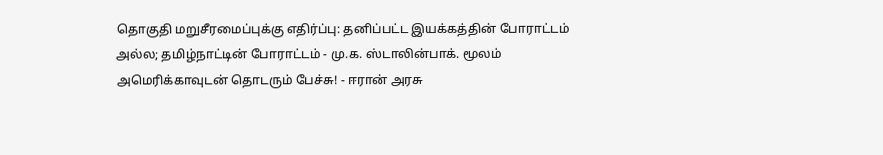தொகுதி மறுசீரமைப்புக்கு எதிர்ப்பு: தனிப்பட்ட இயக்கத்தின் போராட்டம் அல்ல; தமிழ்நாட்டின் போராட்டம் - மு.க. ஸ்டாலின்பாக். மூலம் அமெரிக்காவுடன் தொடரும் பேச்சு! - ஈரான் அரசு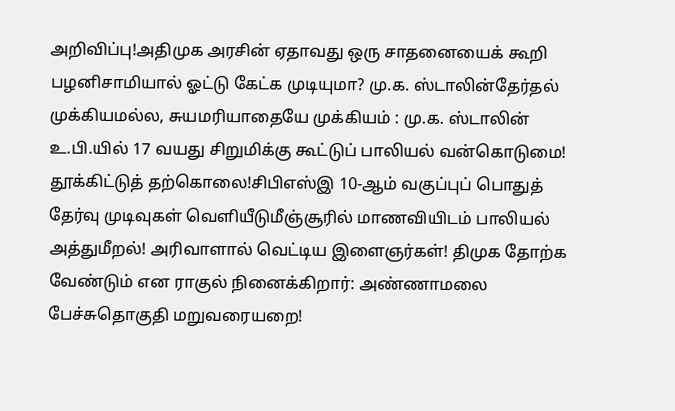அறிவிப்பு!அதிமுக அரசின் ஏதாவது ஒரு சாதனையைக் கூறி பழனிசாமியால் ஓட்டு கேட்க முடியுமா? மு.க. ஸ்டாலின்தேர்தல் முக்கியமல்ல, சுயமரியாதையே முக்கியம் : மு.க. ஸ்டாலின் உ.பி.யில் 17 வயது சிறுமிக்கு கூட்டுப் பாலியல் வன்கொடுமை! தூக்கிட்டுத் தற்கொலை!சிபிஎஸ்இ 10-ஆம் வகுப்புப் பொதுத் தேர்வு முடிவுகள் வெளியீடுமீஞ்சூரில் மாணவியிடம் பாலியல் அத்துமீறல்! அரிவாளால் வெட்டிய இளைஞர்கள்! திமுக தோற்க வேண்டும் என ராகுல் நினைக்கிறார்: அண்ணாமலை பேச்சுதொகுதி மறுவரையறை!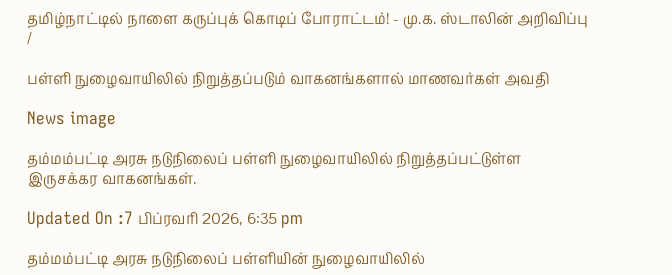தமிழ்நாட்டில் நாளை கருப்புக் கொடிப் போராட்டம்! - மு.க. ஸ்டாலின் அறிவிப்பு
/

பள்ளி நுழைவாயிலில் நிறுத்தப்படும் வாகனங்களால் மாணவர்கள் அவதி

News image

தம்மம்பட்டி அரசு நடுநிலைப் பள்ளி நுழைவாயிலில் நிறுத்தப்பட்டுள்ள இருசக்கர வாகனங்கள்.

Updated On :7 பிப்ரவரி 2026, 6:35 pm

தம்மம்பட்டி அரசு நடுநிலைப் பள்ளியின் நுழைவாயிலில்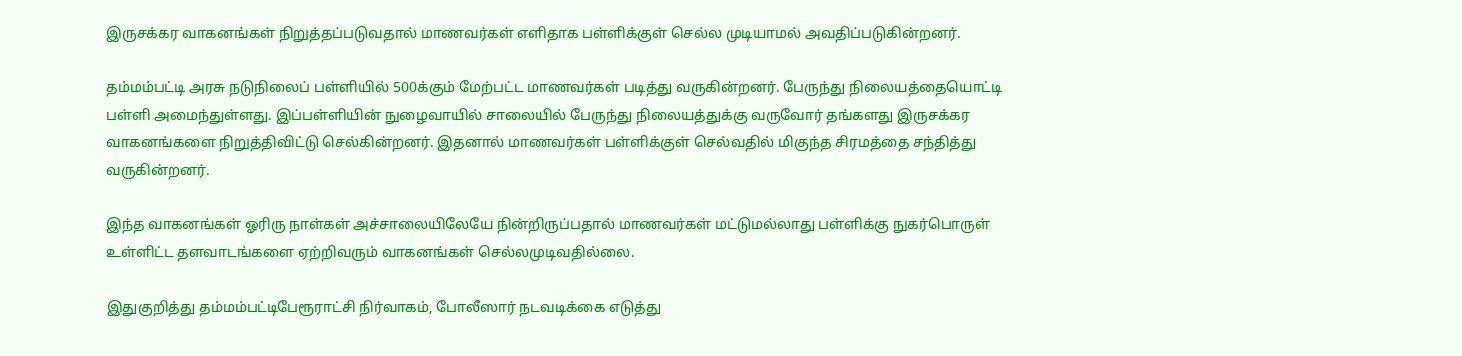இருசக்கர வாகனங்கள் நிறுத்தப்படுவதால் மாணவர்கள் எளிதாக பள்ளிக்குள் செல்ல முடியாமல் அவதிப்படுகின்றனர்.

தம்மம்பட்டி அரசு நடுநிலைப் பள்ளியில் 500க்கும் மேற்பட்ட மாணவர்கள் படித்து வருகின்றனர். பேருந்து நிலையத்தையொட்டி பள்ளி அமைந்துள்ளது. இப்பள்ளியின் நுழைவாயில் சாலையில் பேருந்து நிலையத்துக்கு வருவோர் தங்களது இருசக்கர வாகனங்களை நிறுத்திவிட்டு செல்கின்றனர். இதனால் மாணவர்கள் பள்ளிக்குள் செல்வதில் மிகுந்த சிரமத்தை சந்தித்து வருகின்றனர்.

இந்த வாகனங்கள் ஓரிரு நாள்கள் அச்சாலையிலேயே நின்றிருப்பதால் மாணவர்கள் மட்டுமல்லாது பள்ளிக்கு நுகர்பொருள் உள்ளிட்ட தளவாடங்களை ஏற்றிவரும் வாகனங்கள் செல்லமுடிவதில்லை.

இதுகுறித்து தம்மம்பட்டிபேரூராட்சி நிர்வாகம், போலீஸார் நடவடிக்கை எடுத்து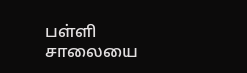பள்ளி சாலையை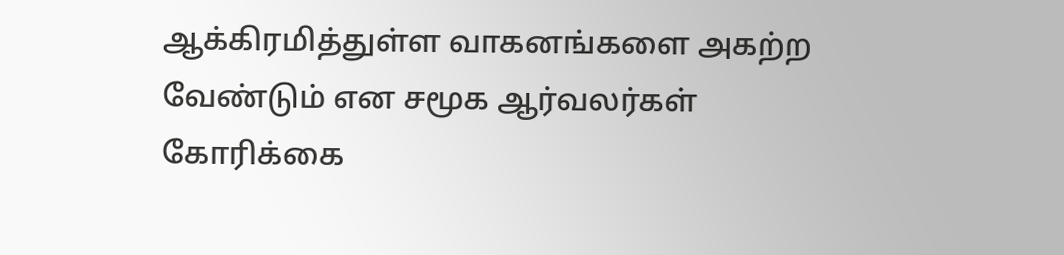ஆக்கிரமித்துள்ள வாகனங்களை அகற்ற வேண்டும் என சமூக ஆர்வலர்கள் கோரிக்கை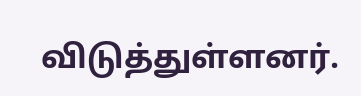விடுத்துள்ளனர்.